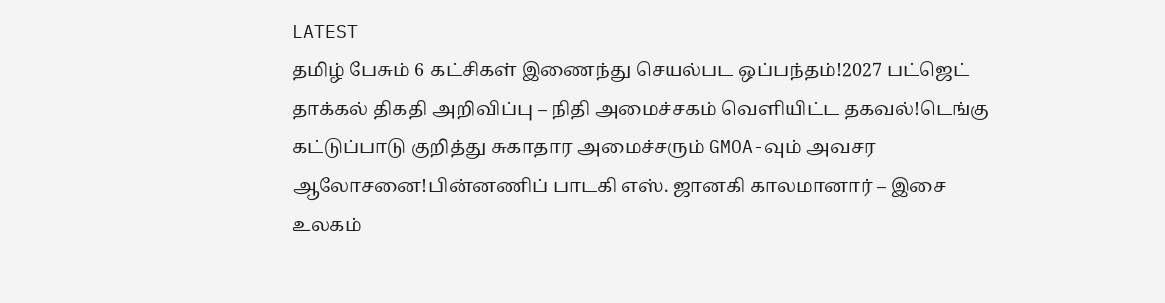LATEST
தமிழ் பேசும் 6 கட்சிகள் இணைந்து செயல்பட ஒப்பந்தம்!2027 பட்ஜெட் தாக்கல் திகதி அறிவிப்பு – நிதி அமைச்சகம் வெளியிட்ட தகவல்!டெங்கு கட்டுப்பாடு குறித்து சுகாதார அமைச்சரும் GMOA-வும் அவசர ஆலோசனை!பின்னணிப் பாடகி எஸ். ஜானகி காலமானார் – இசை உலகம்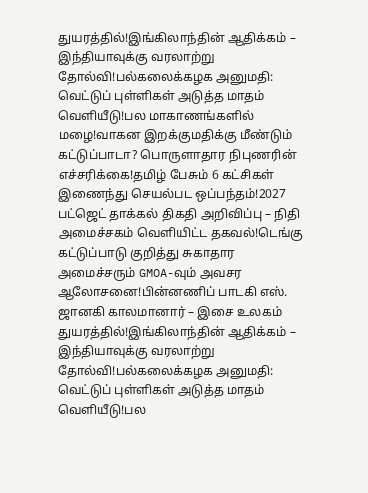துயரத்தில்!இங்கிலாந்தின் ஆதிக்கம் – இந்தியாவுக்கு வரலாற்று தோல்வி!பல்கலைக்கழக அனுமதி: வெட்டுப் புள்ளிகள் அடுத்த மாதம் வெளியீடு!பல மாகாணங்களில் மழை!வாகன இறக்குமதிக்கு மீண்டும் கட்டுப்பாடா? பொருளாதார நிபுணரின் எச்சரிக்கை!தமிழ் பேசும் 6 கட்சிகள் இணைந்து செயல்பட ஒப்பந்தம்!2027 பட்ஜெட் தாக்கல் திகதி அறிவிப்பு – நிதி அமைச்சகம் வெளியிட்ட தகவல்!டெங்கு கட்டுப்பாடு குறித்து சுகாதார அமைச்சரும் GMOA-வும் அவசர ஆலோசனை!பின்னணிப் பாடகி எஸ். ஜானகி காலமானார் – இசை உலகம் துயரத்தில்!இங்கிலாந்தின் ஆதிக்கம் – இந்தியாவுக்கு வரலாற்று தோல்வி!பல்கலைக்கழக அனுமதி: வெட்டுப் புள்ளிகள் அடுத்த மாதம் வெளியீடு!பல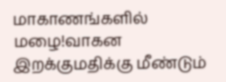மாகாணங்களில் மழை!வாகன இறக்குமதிக்கு மீண்டும்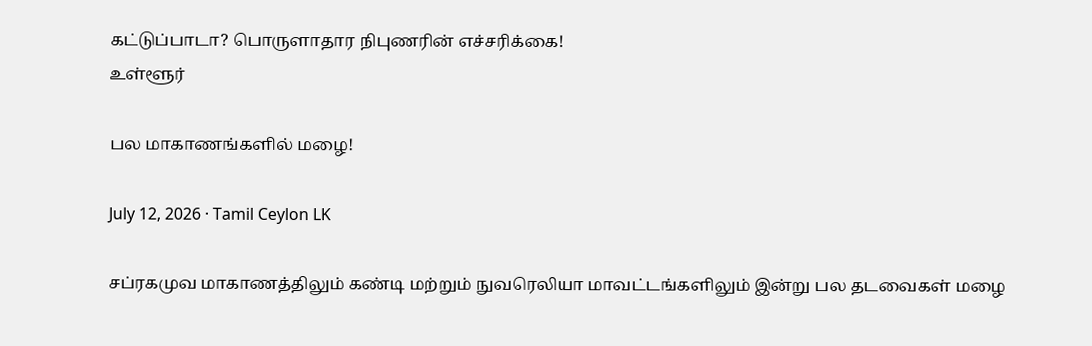கட்டுப்பாடா? பொருளாதார நிபுணரின் எச்சரிக்கை!
உள்ளூர்

பல மாகாணங்களில் மழை!

July 12, 2026 · Tamil Ceylon LK

சப்ரகமுவ மாகாணத்திலும் கண்டி மற்றும் நுவரெலியா மாவட்டங்களிலும் இன்று பல தடவைகள் மழை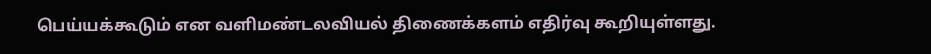பெய்யக்கூடும் என வளிமண்டலவியல் திணைக்களம் எதிர்வு கூறியுள்ளது.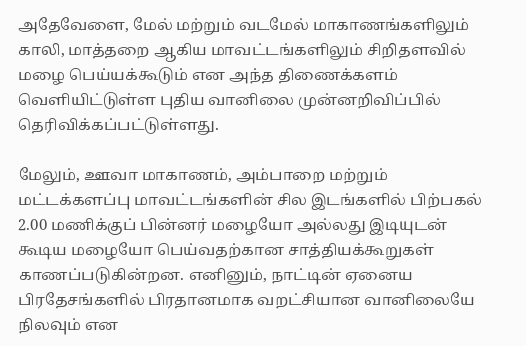அதேவேளை, மேல் மற்றும் வடமேல் மாகாணங்களிலும் காலி, மாத்தறை ஆகிய மாவட்டங்களிலும் சிறிதளவில் மழை பெய்யக்கூடும் என அந்த திணைக்களம் வெளியிட்டுள்ள புதிய வானிலை முன்னறிவிப்பில் தெரிவிக்கப்பட்டுள்ளது.

மேலும், ஊவா மாகாணம், அம்பாறை மற்றும் மட்டக்களப்பு மாவட்டங்களின் சில இடங்களில் பிற்பகல் 2.00 மணிக்குப் பின்னர் மழையோ அல்லது இடியுடன் கூடிய மழையோ பெய்வதற்கான சாத்தியக்கூறுகள் காணப்படுகின்றன. எனினும், நாட்டின் ஏனைய பிரதேசங்களில் பிரதானமாக வறட்சியான வானிலையே நிலவும் என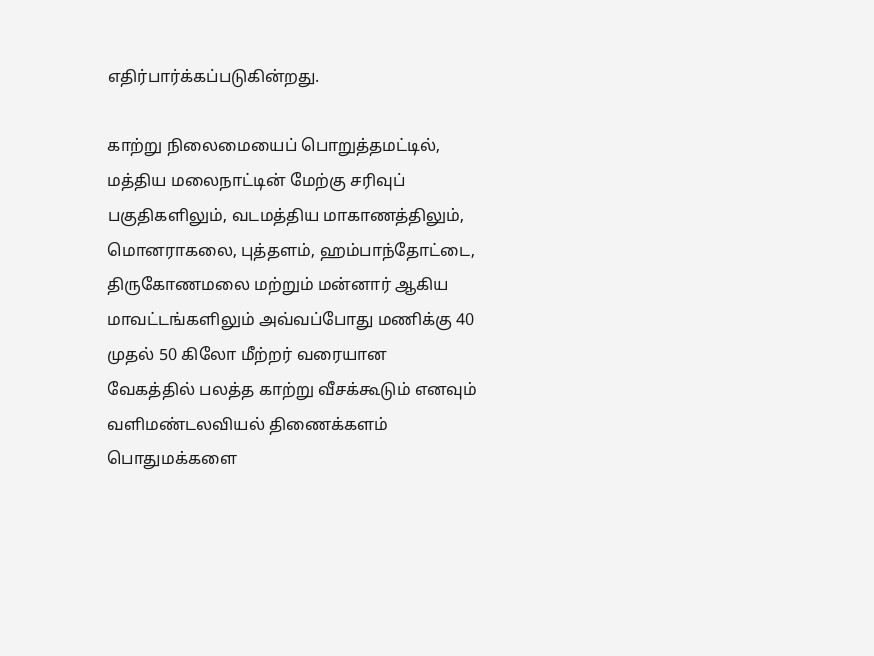எதிர்பார்க்கப்படுகின்றது.

காற்று நிலைமையைப் பொறுத்தமட்டில், மத்திய மலைநாட்டின் மேற்கு சரிவுப் பகுதிகளிலும், வடமத்திய மாகாணத்திலும், மொனராகலை, புத்தளம், ஹம்பாந்தோட்டை, திருகோணமலை மற்றும் மன்னார் ஆகிய மாவட்டங்களிலும் அவ்வப்போது மணிக்கு 40 முதல் 50 கிலோ மீற்றர் வரையான வேகத்தில் பலத்த காற்று வீசக்கூடும் எனவும் வளிமண்டலவியல் திணைக்களம் பொதுமக்களை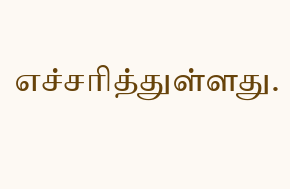எச்சரித்துள்ளது.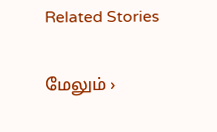Related Stories

மேலும் ›